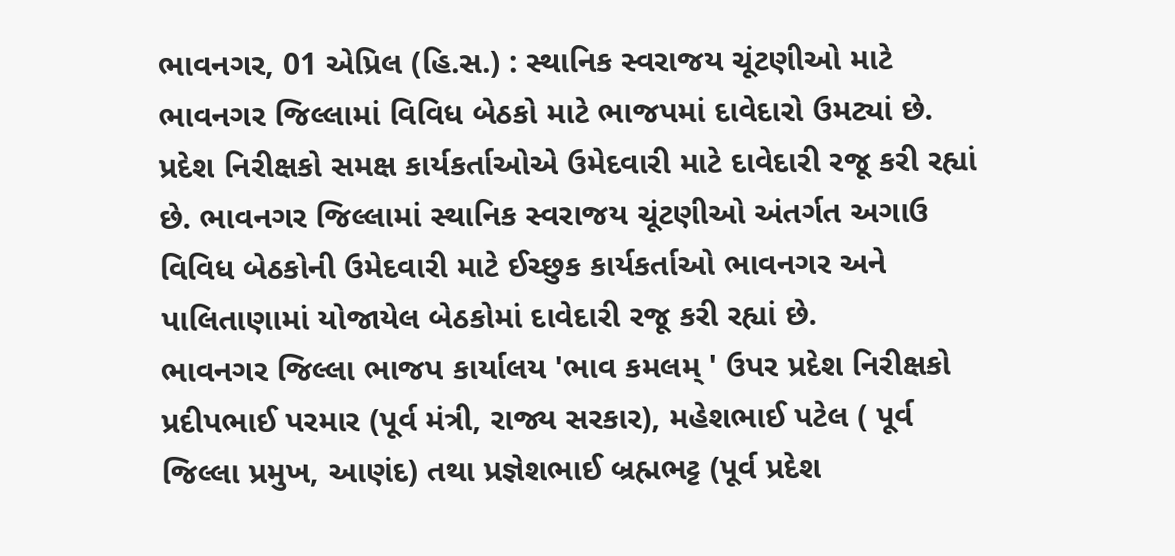ભાવનગર, 01 એપ્રિલ (હિ.સ.) : સ્થાનિક સ્વરાજય ચૂંટણીઓ માટે ભાવનગર જિલ્લામાં વિવિધ બેઠકો માટે ભાજપમાં દાવેદારો ઉમટ્યાં છે. પ્રદેશ નિરીક્ષકો સમક્ષ કાર્યકર્તાઓએ ઉમેદવારી માટે દાવેદારી રજૂ કરી રહ્યાં છે. ભાવનગર જિલ્લામાં સ્થાનિક સ્વરાજય ચૂંટણીઓ અંતર્ગત અગાઉ વિવિધ બેઠકોની ઉમેદવારી માટે ઈચ્છુક કાર્યકર્તાઓ ભાવનગર અને પાલિતાણામાં યોજાયેલ બેઠકોમાં દાવેદારી રજૂ કરી રહ્યાં છે.
ભાવનગર જિલ્લા ભાજપ કાર્યાલય 'ભાવ કમલમ્ ' ઉપર પ્રદેશ નિરીક્ષકો પ્રદીપભાઈ પરમાર (પૂર્વ મંત્રી, રાજ્ય સરકાર), મહેશભાઈ પટેલ ( પૂર્વ જિલ્લા પ્રમુખ, આણંદ) તથા પ્રજ્ઞેશભાઈ બ્રહ્મભટ્ટ (પૂર્વ પ્રદેશ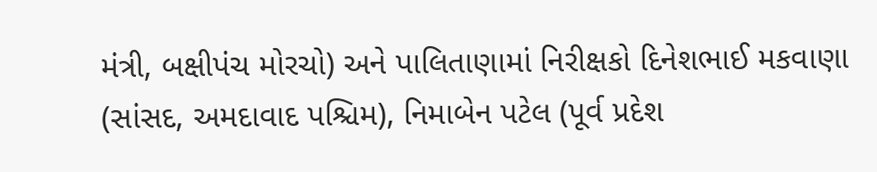મંત્રી, બક્ષીપંચ મોરચો) અને પાલિતાણામાં નિરીક્ષકો દિનેશભાઈ મકવાણા (સાંસદ, અમદાવાદ પશ્ચિમ), નિમાબેન પટેલ (પૂર્વ પ્રદેશ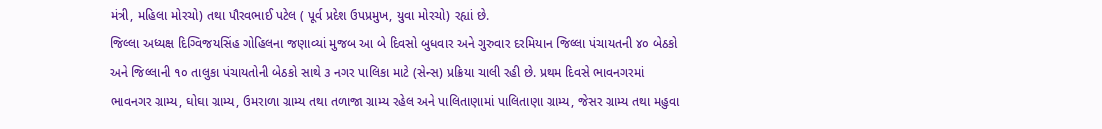મંત્રી, મહિલા મોરચો) તથા પૌરવભાઈ પટેલ ( પૂર્વ પ્રદેશ ઉપપ્રમુખ, યુવા મોરચો) રહ્યાં છે.
જિલ્લા અધ્યક્ષ દિગ્વિજયસિંહ ગોહિલના જણાવ્યાં મુજબ આ બે દિવસો બુધવાર અને ગુરુવાર દરમિયાન જિલ્લા પંચાયતની ૪૦ બેઠકો અને જિલ્લાની ૧૦ તાલુકા પંચાયતોની બેઠકો સાથે ૩ નગર પાલિકા માટે (સેન્સ) પ્રક્રિયા ચાલી રહી છે. પ્રથમ દિવસે ભાવનગરમાં ભાવનગર ગ્રામ્ય, ઘોઘા ગ્રામ્ય, ઉમરાળા ગ્રામ્ય તથા તળાજા ગ્રામ્ય રહેલ અને પાલિતાણામાં પાલિતાણા ગ્રામ્ય, જેસર ગ્રામ્ય તથા મહુવા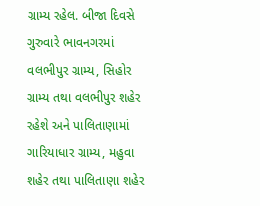ગ્રામ્ય રહેલ. બીજા દિવસે ગુરુવારે ભાવનગરમાં વલભીપુર ગ્રામ્ય, સિહોર ગ્રામ્ય તથા વલભીપુર શહેર રહેશે અને પાલિતાણામાં ગારિયાધાર ગ્રામ્ય, મહુવા શહેર તથા પાલિતાણા શહેર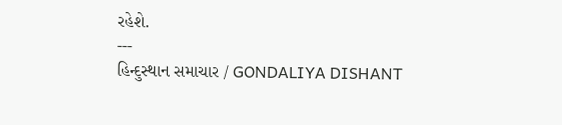રહેશે.
---
હિન્દુસ્થાન સમાચાર / GONDALIYA DISHANT